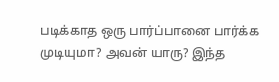படிக்காத ஒரு பார்ப்பானை பார்க்க முடியுமா? அவன் யாரு? இந்த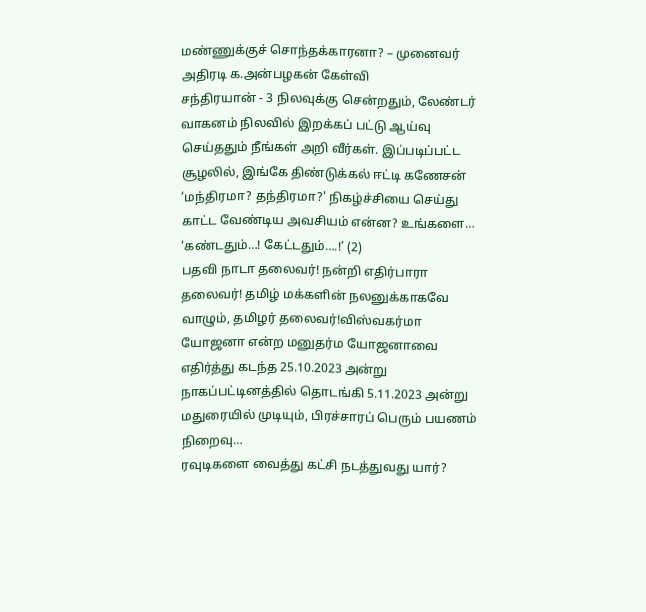மண்ணுக்குச் சொந்தக்காரனா? – முனைவர் அதிரடி க.அன்பழகன் கேள்வி
சந்திரயான் - 3 நிலவுக்கு சென்றதும், லேண்டர் வாகனம் நிலவில் இறக்கப் பட்டு ஆய்வு செய்ததும் நீங்கள் அறி வீர்கள். இப்படிப்பட்ட சூழலில், இங்கே திண்டுக்கல் ஈட்டி கணேசன் ‘மந்திரமா? தந்திரமா?' நிகழ்ச்சியை செய்து காட்ட வேண்டிய அவசியம் என்ன? உங்களை…
‘கண்டதும்…! கேட்டதும்….!’ (2)
பதவி நாடா தலைவர்! நன்றி எதிர்பாரா தலைவர்! தமிழ் மக்களின் நலனுக்காகவே வாழும், தமிழர் தலைவர்!விஸ்வகர்மா யோஜனா என்ற மனுதர்ம யோஜனாவை எதிர்த்து கடந்த 25.10.2023 அன்று நாகப்பட்டினத்தில் தொடங்கி 5.11.2023 அன்று மதுரையில் முடியும், பிரச்சாரப் பெரும் பயணம் நிறைவு…
ரவுடிகளை வைத்து கட்சி நடத்துவது யார்?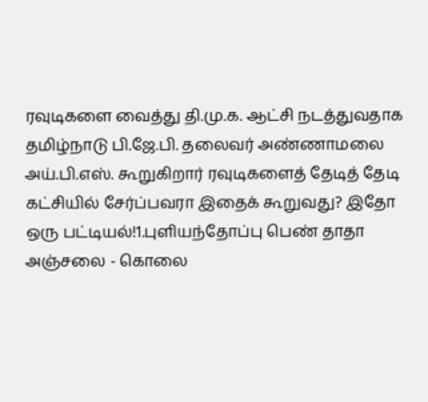ரவுடிகளை வைத்து தி.மு.க. ஆட்சி நடத்துவதாக தமிழ்நாடு பி.ஜே.பி. தலைவர் அண்ணாமலை அய்.பி.எஸ். கூறுகிறார் ரவுடிகளைத் தேடித் தேடி கட்சியில் சேர்ப்பவரா இதைக் கூறுவது? இதோ ஒரு பட்டியல்!1.புளியந்தோப்பு பெண் தாதா அஞ்சலை - கொலை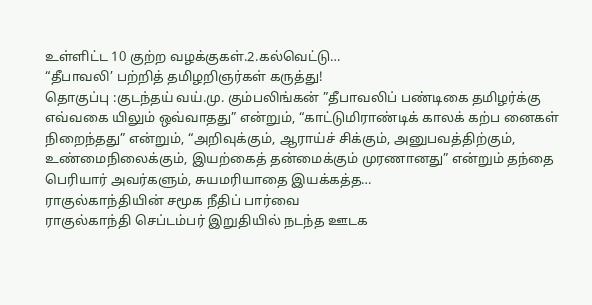உள்ளிட்ட 10 குற்ற வழக்குகள்.2.கல்வெட்டு…
“தீபாவலி’ பற்றித் தமிழறிஞர்கள் கருத்து!
தொகுப்பு :குடந்தய் வய்.மு. கும்பலிங்கன் ”தீபாவலிப் பண்டிகை தமிழர்க்கு எவ்வகை யிலும் ஒவ்வாதது” என்றும், “காட்டுமிராண்டிக் காலக் கற்ப னைகள் நிறைந்தது” என்றும், “அறிவுக்கும், ஆராய்ச் சிக்கும், அனுபவத்திற்கும், உண்மைநிலைக்கும், இயற்கைத் தன்மைக்கும் முரணானது” என்றும் தந்தை பெரியார் அவர்களும், சுயமரியாதை இயக்கத்த…
ராகுல்காந்தியின் சமூக நீதிப் பார்வை
ராகுல்காந்தி செப்டம்பர் இறுதியில் நடந்த ஊடக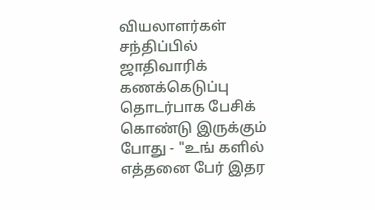வியலாளர்கள் சந்திப்பில் ஜாதிவாரிக் கணக்கெடுப்பு தொடர்பாக பேசிக் கொண்டு இருக்கும் போது - "உங் களில் எத்தனை பேர் இதர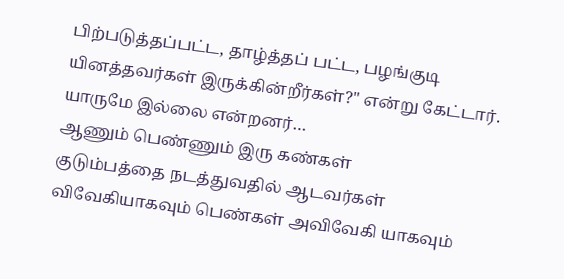பிற்படுத்தப்பட்ட, தாழ்த்தப் பட்ட, பழங்குடி யினத்தவர்கள் இருக்கின்றீர்கள்?" என்று கேட்டார். யாருமே இல்லை என்றனர்…
ஆணும் பெண்ணும் இரு கண்கள்
குடும்பத்தை நடத்துவதில் ஆடவர்கள் விவேகியாகவும் பெண்கள் அவிவேகி யாகவும்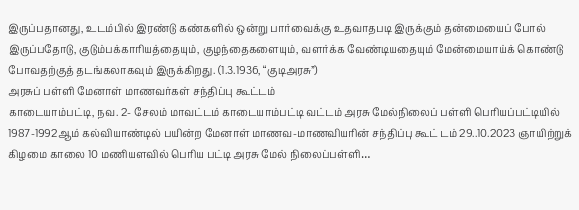இருப்பதானது, உடம்பில் இரண்டு கண்களில் ஒன்று பார்வைக்கு உதவாதபடி இருக்கும் தன்மையைப் போல் இருப்பதோடு, குடும்பக்காரியத்தையும், குழந்தைகளையும், வளர்க்க வேண்டியதையும் மேன்மையாய்க் கொண்டு போவதற்குத் தடங்கலாகவும் இருக்கிறது. (1.3.1936, “குடிஅரசு”)
அரசுப் பள்ளி மேனாள் மாணவர்கள் சந்திப்பு கூட்டம்
காடையாம்பட்டி, நவ. 2- சேலம் மாவட்டம் காடையாம்பட்டி வட்டம் அரசு மேல்நிலைப் பள்ளி பெரியப்பட்டியில் 1987-1992ஆம் கல்வியாண்டில் பயின்ற மேனாள் மாணவ-மாணவியரின் சந்திப்பு கூட் டம் 29..10.2023 ஞாயிற்றுக் கிழமை காலை 10 மணியளவில் பெரிய பட்டி அரசு மேல் நிலைப்பள்ளி…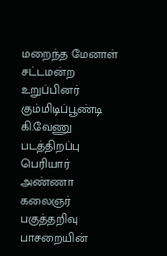மறைந்த மேனாள் சட்டமன்ற உறுப்பினர் கும்மிடிப்பூண்டி கி.வேணு படத்திறப்பு
பெரியார் அண்ணா கலைஞர் பகுத்தறிவு பாசறையின்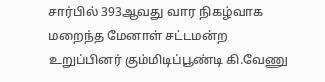சார்பில் 393ஆவது வார நிகழ்வாக மறைந்த மேனாள் சட்டமன்ற உறுப்பினர் கும்மிடிப்பூண்டி கி.வேணு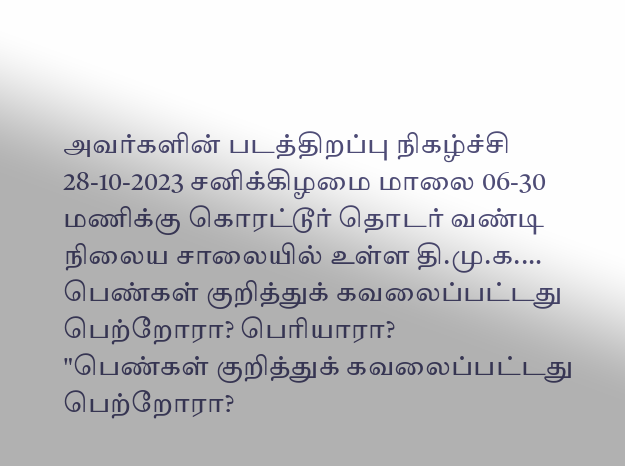அவர்களின் படத்திறப்பு நிகழ்ச்சி 28-10-2023 சனிக்கிழமை மாலை 06-30 மணிக்கு கொரட்டூர் தொடர் வண்டி நிலைய சாலையில் உள்ள தி.மு.க.…
பெண்கள் குறித்துக் கவலைப்பட்டது பெற்றோரா? பெரியாரா?
"பெண்கள் குறித்துக் கவலைப்பட்டது பெற்றோரா?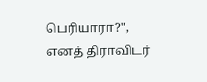பெரியாரா?", எனத் திராவிடர்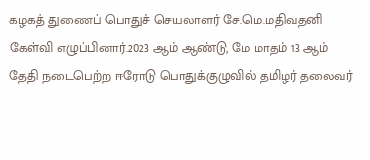கழகத் துணைப் பொதுச் செயலாளர் சே.மெ.மதிவதனி கேள்வி எழுப்பினார்.2023 ஆம் ஆண்டு, மே மாதம் 13 ஆம் தேதி நடைபெற்ற ஈரோடு பொதுக்குழுவில் தமிழர் தலைவர்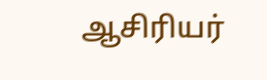ஆசிரியர்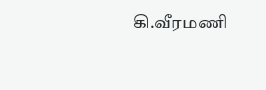கி.வீரமணி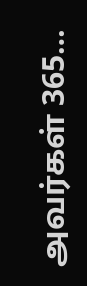அவர்கள் 365…